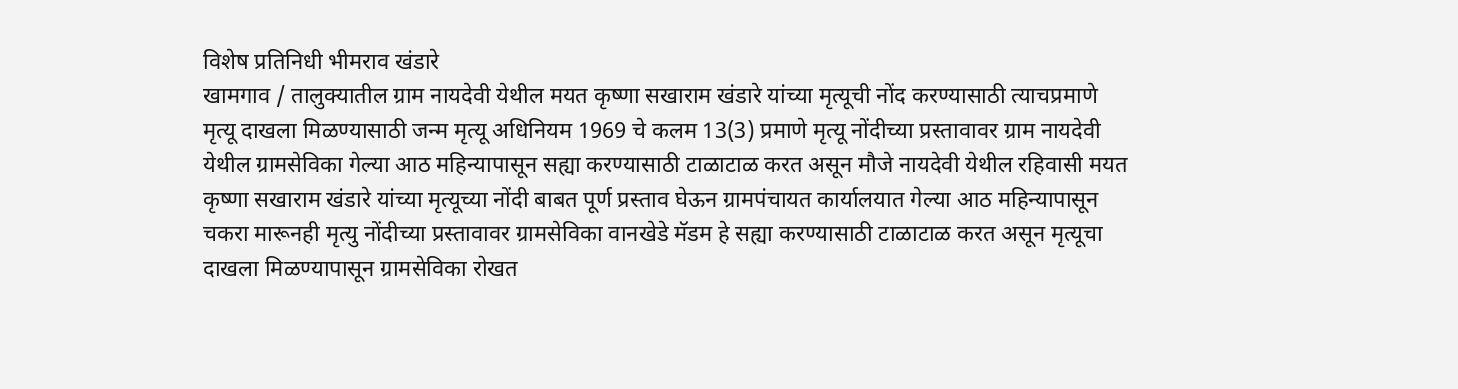विशेष प्रतिनिधी भीमराव खंडारे
खामगाव / तालुक्यातील ग्राम नायदेवी येथील मयत कृष्णा सखाराम खंडारे यांच्या मृत्यूची नोंद करण्यासाठी त्याचप्रमाणे मृत्यू दाखला मिळण्यासाठी जन्म मृत्यू अधिनियम 1969 चे कलम 13(3) प्रमाणे मृत्यू नोंदीच्या प्रस्तावावर ग्राम नायदेवी येथील ग्रामसेविका गेल्या आठ महिन्यापासून सह्या करण्यासाठी टाळाटाळ करत असून मौजे नायदेवी येथील रहिवासी मयत कृष्णा सखाराम खंडारे यांच्या मृत्यूच्या नोंदी बाबत पूर्ण प्रस्ताव घेऊन ग्रामपंचायत कार्यालयात गेल्या आठ महिन्यापासून चकरा मारूनही मृत्यु नोंदीच्या प्रस्तावावर ग्रामसेविका वानखेडे मॅडम हे सह्या करण्यासाठी टाळाटाळ करत असून मृत्यूचा दाखला मिळण्यापासून ग्रामसेविका रोखत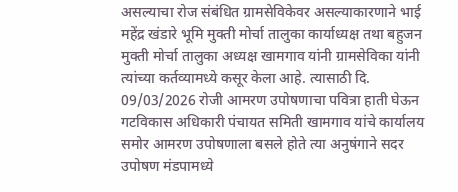असल्याचा रोज संबंधित ग्रामसेविकेवर असल्याकारणाने भाई महेंद्र खंडारे भूमि मुक्ती मोर्चा तालुका कार्याध्यक्ष तथा बहुजन मुक्ती मोर्चा तालुका अध्यक्ष खामगाव यांनी ग्रामसेविका यांनी त्यांच्या कर्तव्यामध्ये कसूर केला आहे. त्यासाठी दि. 09/03/2026 रोजी आमरण उपोषणाचा पवित्रा हाती घेऊन गटविकास अधिकारी पंचायत समिती खामगाव यांचे कार्यालय समोर आमरण उपोषणाला बसले होते त्या अनुषंगाने सदर उपोषण मंडपामध्ये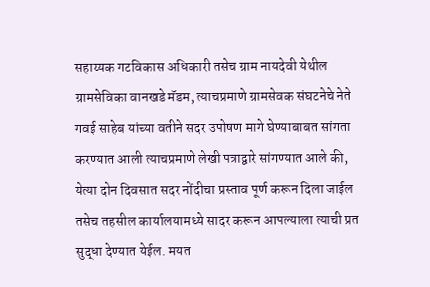सहाय्यक गटविकास अधिकारी तसेच ग्राम नायदेवी येथील ग्रामसेविका वानखडे मॅडम, त्याचप्रमाणे ग्रामसेवक संघटनेचे नेते गवई साहेब यांच्या वतीने सदर उपोषण मागे घेण्याबाबत सांगता करण्यात आली त्याचप्रमाणे लेखी पत्राद्वारे सांगण्यात आले की,
येत्या दोन दिवसात सदर नोंदीचा प्रस्ताव पूर्ण करून दिला जाईल तसेच तहसील कार्यालयामध्ये सादर करून आपल्याला त्याची प्रत सुद्धा देण्यात येईल. मयत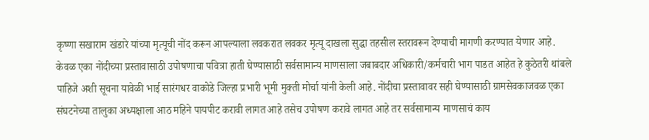कृष्णा सखाराम खंडारे यांच्या मृत्यूची नोंद करून आपल्याला लवकरात लवकर मृत्यू दाखला सुद्धा तहसील स्तरावरून देण्याची मागणी करण्यात येणार आहे.
केवळ एका नोंदीच्या प्रस्तावासाठी उपोषणाचा पवित्रा हाती घेण्यासाठी सर्वसामान्य माणसाला जबाबदार अधिकारी/कर्मचारी भाग पाडत आहेत हे कुठेतरी थांबले पाहिजे अशी सूचना यावेळी भाई सारंगधर वाकोडे जिल्हा प्रभारी भूमी मुक्ती मोर्चा यांनी केली आहे. नोंदीचा प्रस्तावावर सही घेण्यासाठी ग्रामसेवकाजवळ एका संघटनेच्या तालुका अध्यक्षाला आठ महिने पायपीट करावी लागत आहे तसेच उपोषण करावे लागत आहे तर सर्वसामान्य माणसाचं काय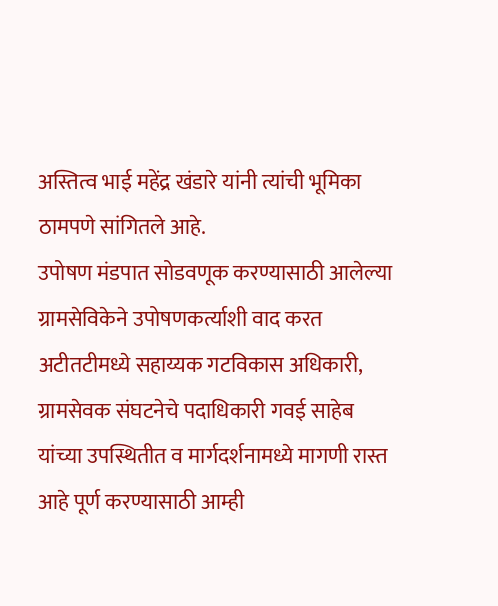अस्तित्व भाई महेंद्र खंडारे यांनी त्यांची भूमिका ठामपणे सांगितले आहे.
उपोषण मंडपात सोडवणूक करण्यासाठी आलेल्या ग्रामसेविकेने उपोषणकर्त्याशी वाद करत अटीतटीमध्ये सहाय्यक गटविकास अधिकारी, ग्रामसेवक संघटनेचे पदाधिकारी गवई साहेब यांच्या उपस्थितीत व मार्गदर्शनामध्ये मागणी रास्त आहे पूर्ण करण्यासाठी आम्ही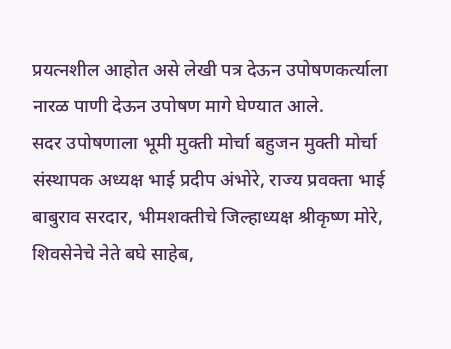प्रयत्नशील आहोत असे लेखी पत्र देऊन उपोषणकर्त्याला नारळ पाणी देऊन उपोषण मागे घेण्यात आले.
सदर उपोषणाला भूमी मुक्ती मोर्चा बहुजन मुक्ती मोर्चा संस्थापक अध्यक्ष भाई प्रदीप अंभोरे, राज्य प्रवक्ता भाई बाबुराव सरदार, भीमशक्तीचे जिल्हाध्यक्ष श्रीकृष्ण मोरे, शिवसेनेचे नेते बघे साहेब,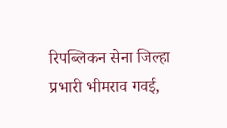रिपब्लिकन सेना जिल्हा प्रभारी भीमराव गवई,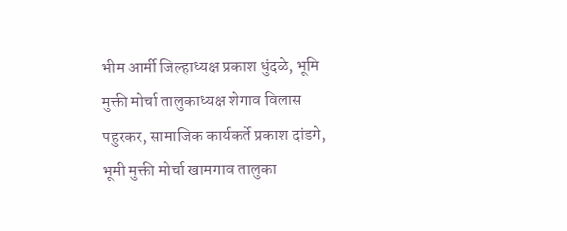भीम आर्मी जिल्हाध्यक्ष प्रकाश धुंदळे, भूमि मुक्ती मोर्चा तालुकाध्यक्ष शेगाव विलास पहुरकर, सामाजिक कार्यकर्ते प्रकाश दांडगे, भूमी मुक्ती मोर्चा खामगाव तालुका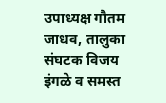उपाध्यक्ष गौतम जाधव, तालुका संघटक विजय इंगळे व समस्त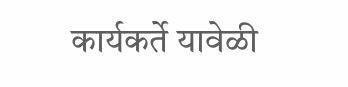कार्यकर्ते यावेळी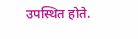उपस्थित होते.